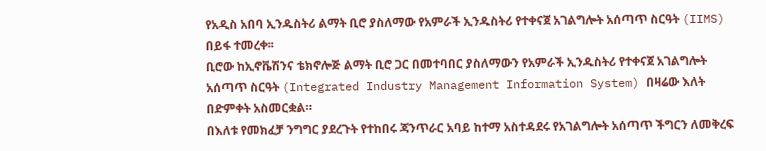የአዲስ አበባ ኢንዱስትሪ ልማት ቢሮ ያስለማው የአምራች ኢንዱስትሪ የተቀናጀ አገልግሎት አሰጣጥ ስርዓት (IIMS) በይፋ ተመረቀ፡፡
ቢሮው ከኢኖቬሽንና ቴክኖሎጅ ልማት ቢሮ ጋር በመተባበር ያስለማውን የአምራች ኢንዱስትሪ የተቀናጀ አገልግሎት አሰጣጥ ስርዓት (Integrated Industry Management Information System) በዛሬው እለት በድምቀት አስመርቋል።
በእለቱ የመክፈቻ ንግግር ያደረጉት የተከበሩ ጃንጥራር አባይ ከተማ አስተዳደሩ የአገልግሎት አሰጣጥ ችግርን ለመቅረፍ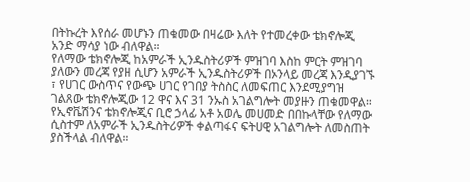በትኩረት እየሰራ መሆኑን ጠቁመው በዛሬው እለት የተመረቀው ቴክኖሎጂ አንድ ማሳያ ነው ብለዋል።
የለማው ቴክኖሎጂ ከአምራች ኢንዱስትሪዎች ምዝገባ እስከ ምርት ምዝገባ ያለውን መረጃ የያዘ ሲሆን አምራች ኢንዱስትሪዎች በኦንላይ መረጃ እንዲያገኙ ፣ የሀገር ውስጥና የውጭ ሀገር የገበያ ትስስር ለመፍጠር እንደሚያግዝ ገልጸው ቴክኖሎጂው 12 ዋና እና 31 ንኡስ አገልግሎት መያዙን ጠቁመዋል።
የኢኖቬሽንና ቴክኖሎጂና ቢሮ ኃላፊ አቶ አወሌ መሀመድ በበኩላቸው የለማው ሲስተም ለአምራች ኢንዱስትሪዎች ቀልጣፋና ፍትሀዊ አገልግሎት ለመስጠት ያስችላል ብለዋል።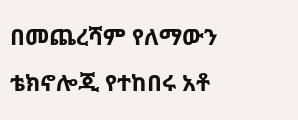በመጨረሻም የለማውን ቴክኖሎጂ የተከበሩ አቶ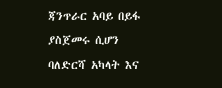ጃንጥራር አባይ በይፋ ያስጀመሩ ሲሆን ባለድርሻ አካላት እና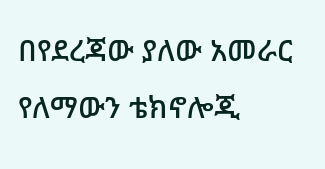በየደረጃው ያለው አመራር የለማውን ቴክኖሎጂ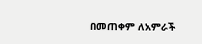በመጠቀም ለአምራች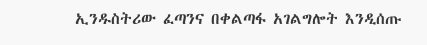ኢንዱስትሪው ፈጣንና በቀልጣፋ አገልግሎት እንዲሰጡ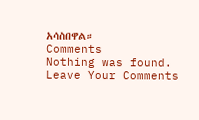አሳስበዋል።
Comments
Nothing was found.
Leave Your Comments